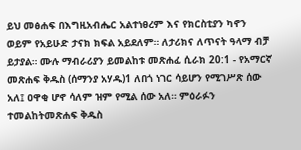ይህ መፅሐፍ በእግዚአብሔር አልተነፀረም እና የክርስቲያን ካኖን ወይም የአይሁድ ታናክ ክፍል አይደለም። ለታሪክና ለጥናት ዓላማ ብቻ ይታያል። ሙሉ ማብራሪያን ይመልከቱ መጽሐፈ ሲራክ 20:1 - የአማርኛ መጽሐፍ ቅዱስ (ሰማንያ አሃዱ)1 ለበጎ ነገር ሳይሆን የሚገሥጽ ሰው አለ፤ ዐዋቂ ሆኖ ሳለም ዝም የሚል ሰው አለ። ምዕራፉን ተመልከትመጽሐፍ ቅዱስ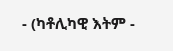- (ካቶሊካዊ እትም -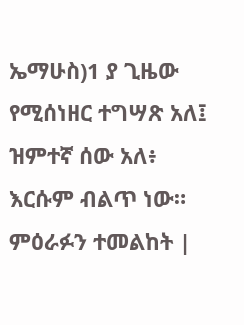ኤማሁስ)1 ያ ጊዜው የሚሰነዘር ተግሣጽ አለ፤ ዝምተኛ ሰው አለ፥ እርሱም ብልጥ ነው። ምዕራፉን ተመልከት |